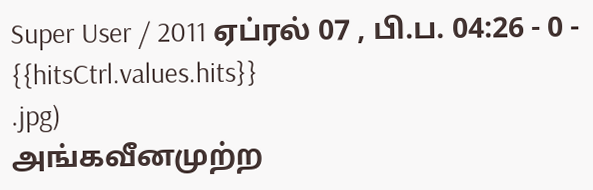Super User / 2011 ஏப்ரல் 07 , பி.ப. 04:26 - 0 - {{hitsCtrl.values.hits}}
.jpg)
அங்கவீனமுற்ற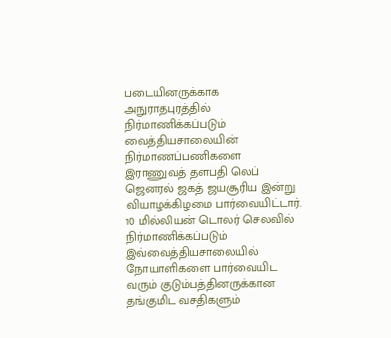படையினருக்காக அநுராதபுரத்தில் நிர்மாணிக்கப்படும் வைத்தியசாலையின் நிர்மாணப்பணிகளை இராணுவத் தளபதி லெப் ஜெனரல் ஜகத் ஜயசூரிய இன்று வியாழக்கிழமை பார்வையிட்டார்.
10 மில்லியன் டொலர் செலவில் நிர்மாணிக்கப்படும் இவ்வைத்தியசாலையில் நோயாளிகளை பார்வையிட வரும் குடும்பத்தினருக்கான தங்குமிட வசதிகளும்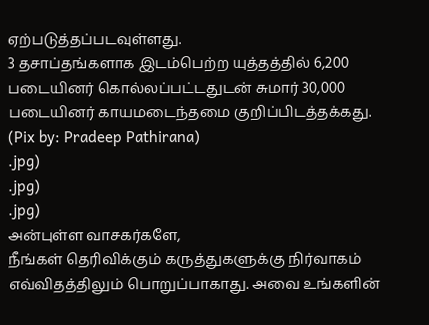ஏற்படுத்தப்படவுள்ளது.
3 தசாப்தங்களாக இடம்பெற்ற யுத்தத்தில் 6,200 படையினர் கொல்லப்பட்டதுடன் சுமார் 30,000 படையினர் காயமடைந்தமை குறிப்பிடத்தக்கது.
(Pix by: Pradeep Pathirana)
.jpg)
.jpg)
.jpg)
அன்புள்ள வாசகர்களே,
நீங்கள் தெரிவிக்கும் கருத்துகளுக்கு நிர்வாகம் எவ்விதத்திலும் பொறுப்பாகாது. அவை உங்களின்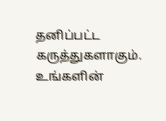தனிப்பட்ட கருத்துகளாகும். உங்களின்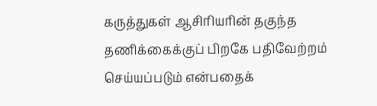கருத்துகள் ஆசிரியரின் தகுந்த தணிக்கைக்குப் பிறகே பதிவேற்றம் செய்யப்படும் என்பதைக்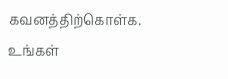கவனத்திற்கொள்க. உங்கள்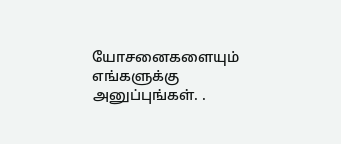யோசனைகளையும் எங்களுக்கு அனுப்புங்கள். .